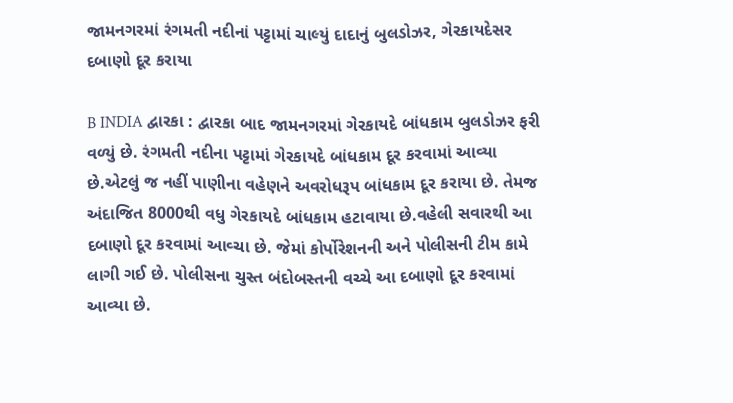જામનગરમાં રંગમતી નદીનાં પટ્ટામાં ચાલ્યું દાદાનું બુલડોઝર, ગેરકાયદેસર દબાણો દૂર કરાયા

B INDIA દ્વારકા : દ્વારકા બાદ જામનગરમાં ગેરકાયદે બાંધકામ બુલડોઝર ફરી વળ્યું છે. રંગમતી નદીના પટ્ટામાં ગેરકાયદે બાંધકામ દૂર કરવામાં આવ્યા છે.એટલું જ નહીં પાણીના વહેણને અવરોધરૂપ બાંધકામ દૂર કરાયા છે. તેમજ અંદાજિત 8000થી વધુ ગેરકાયદે બાંધકામ હટાવાયા છે.વહેલી સવારથી આ દબાણો દૂર કરવામાં આવ્ચા છે. જેમાં કોર્પોરેશનની અને પોલીસની ટીમ કામે લાગી ગઈ છે. પોલીસના ચુસ્ત બંદોબસ્તની વચ્ચે આ દબાણો દૂર કરવામાં આવ્યા છે.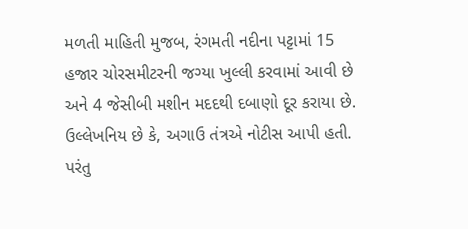મળતી માહિતી મુજબ, રંગમતી નદીના પટ્ટામાં 15 હજાર ચોરસમીટરની જગ્યા ખુલ્લી કરવામાં આવી છે અને 4 જેસીબી મશીન મદદથી દબાણો દૂર કરાયા છે. ઉલ્લેખનિય છે કે, અગાઉ તંત્રએ નોટીસ આપી હતી. પરંતુ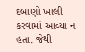દબાણો ખાલી કરવામાં આવ્યા ન હતા. જેથી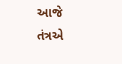આજે તંત્રએ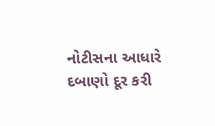નોટીસના આધારે દબાણો દૂર કરી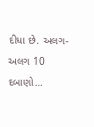દીધા છે. અલગ-અલગ 10 દબાણો…